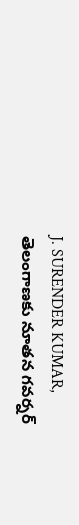J. SURENDER KUMAR,
తెలంగాణకు నూతన గవర్నర్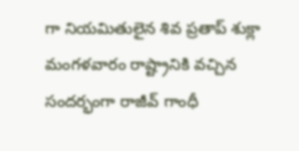గా నియమితులైన శివ ప్రతాప్ శుక్లా మంగళవారం రాష్ట్రానికి వచ్చిన సందర్భంగా రాజీవ్ గాంధీ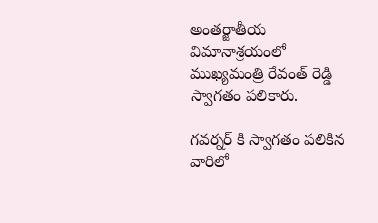అంతర్జాతీయ విమానాశ్రయంలో ముఖ్యమంత్రి రేవంత్ రెడ్డి స్వాగతం పలికారు.

గవర్నర్ కి స్వాగతం పలికిన వారిలో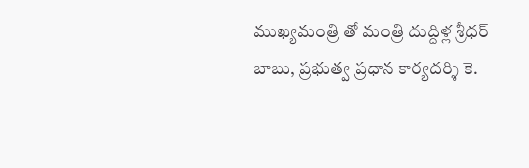ముఖ్యమంత్రి తో మంత్రి దుద్దిళ్ల శ్రీధర్ బాబు, ప్రభుత్వ ప్రధాన కార్యదర్శి కె.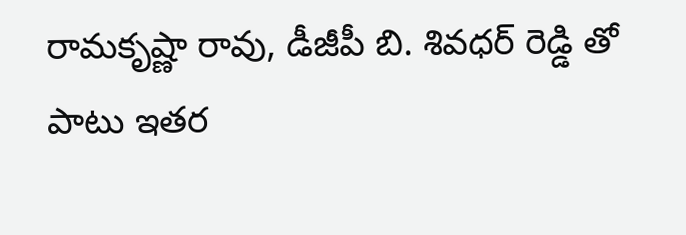రామకృష్ణా రావు, డీజీపీ బి. శివధర్ రెడ్డి తో పాటు ఇతర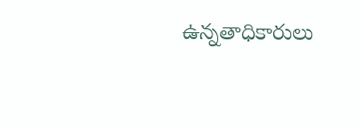ఉన్నతాధికారులు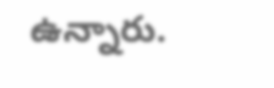ఉన్నారు.